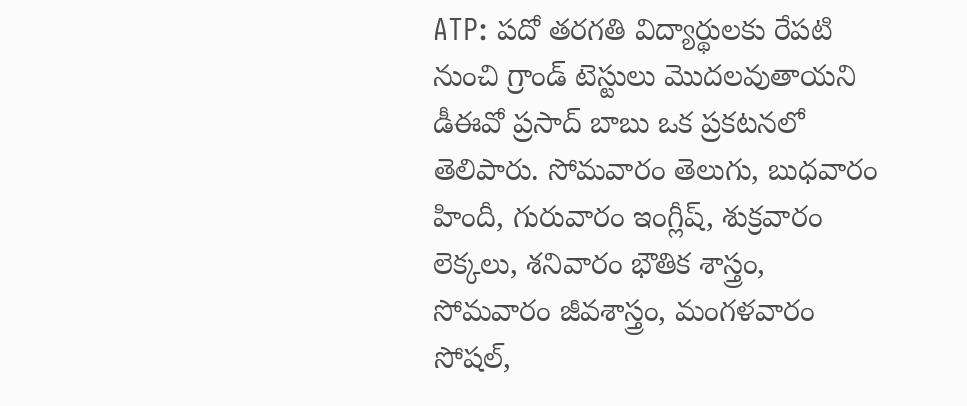ATP: పదో తరగతి విద్యార్థులకు రేపటి నుంచి గ్రాండ్ టెస్టులు మొదలవుతాయని డీఈవో ప్రసాద్ బాబు ఒక ప్రకటనలో తెలిపారు. సోమవారం తెలుగు, బుధవారం హిందీ, గురువారం ఇంగ్లీష్, శుక్రవారం లెక్కలు, శనివారం భౌతిక శాస్త్రం, సోమవారం జీవశాస్త్రం, మంగళవారం సోషల్,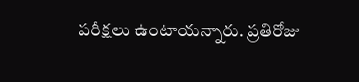పరీక్షలు ఉంటాయన్నారు. ప్రతిరోజు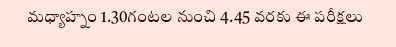మధ్యాహ్నం 1.30గంటల నుంచి 4.45 వరకు ఈ పరీక్షలు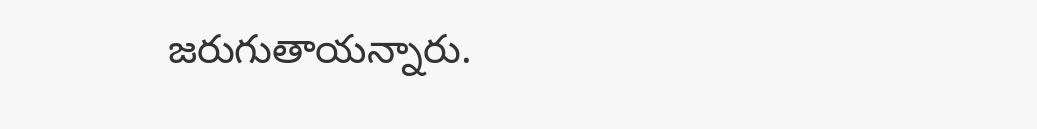జరుగుతాయన్నారు.